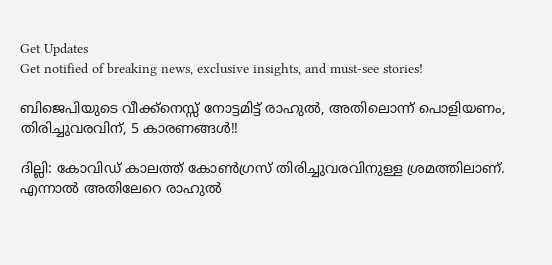Get Updates
Get notified of breaking news, exclusive insights, and must-see stories!

ബിജെപിയുടെ വീക്ക്‌നെസ്സ് നോട്ടമിട്ട് രാഹുല്‍, അതിലൊന്ന് പൊളിയണം, തിരിച്ചുവരവിന്, 5 കാരണങ്ങള്‍!!

ദില്ലി: കോവിഡ് കാലത്ത് കോണ്‍ഗ്രസ് തിരിച്ചുവരവിനുള്ള ശ്രമത്തിലാണ്. എന്നാല്‍ അതിലേറെ രാഹുല്‍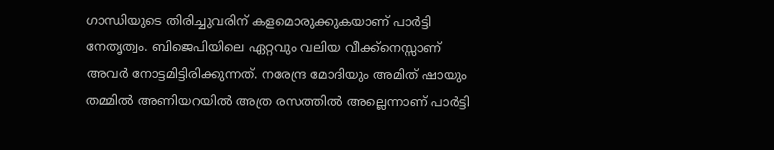ഗാന്ധിയുടെ തിരിച്ചുവരിന് കളമൊരുക്കുകയാണ് പാര്‍ട്ടി നേതൃത്വം. ബിജെപിയിലെ ഏറ്റവും വലിയ വീക്ക്‌നെസ്സാണ് അവര്‍ നോട്ടമിട്ടിരിക്കുന്നത്. നരേന്ദ്ര മോദിയും അമിത് ഷായും തമ്മില്‍ അണിയറയില്‍ അത്ര രസത്തില്‍ അല്ലെന്നാണ് പാര്‍ട്ടി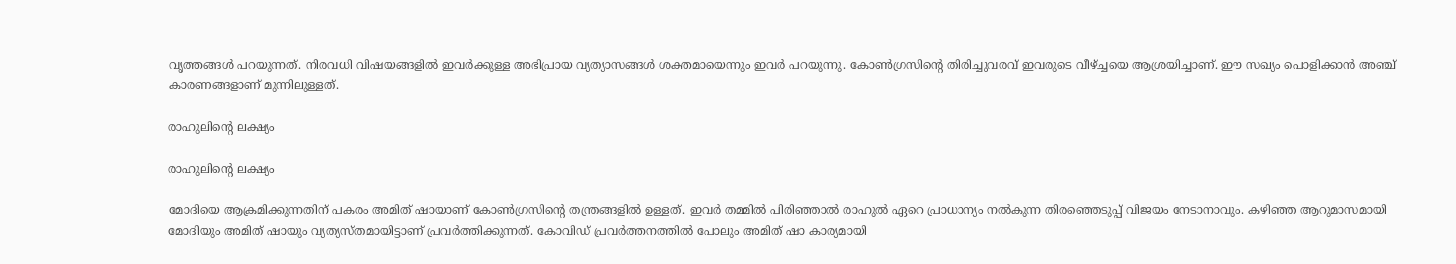വൃത്തങ്ങള്‍ പറയുന്നത്. നിരവധി വിഷയങ്ങളില്‍ ഇവര്‍ക്കുള്ള അഭിപ്രായ വ്യത്യാസങ്ങള്‍ ശക്തമായെന്നും ഇവര്‍ പറയുന്നു. കോണ്‍ഗ്രസിന്റെ തിരിച്ചുവരവ് ഇവരുടെ വീഴ്ച്ചയെ ആശ്രയിച്ചാണ്. ഈ സഖ്യം പൊളിക്കാന്‍ അഞ്ച് കാരണങ്ങളാണ് മുന്നിലുള്ളത്.

രാഹുലിന്റെ ലക്ഷ്യം

രാഹുലിന്റെ ലക്ഷ്യം

മോദിയെ ആക്രമിക്കുന്നതിന് പകരം അമിത് ഷായാണ് കോണ്‍ഗ്രസിന്റെ തന്ത്രങ്ങളില്‍ ഉള്ളത്. ഇവര്‍ തമ്മില്‍ പിരിഞ്ഞാല്‍ രാഹുല്‍ ഏറെ പ്രാധാന്യം നല്‍കുന്ന തിരഞ്ഞെടുപ്പ് വിജയം നേടാനാവും. കഴിഞ്ഞ ആറുമാസമായി മോദിയും അമിത് ഷായും വ്യത്യസ്തമായിട്ടാണ് പ്രവര്‍ത്തിക്കുന്നത്. കോവിഡ് പ്രവര്‍ത്തനത്തില്‍ പോലും അമിത് ഷാ കാര്യമായി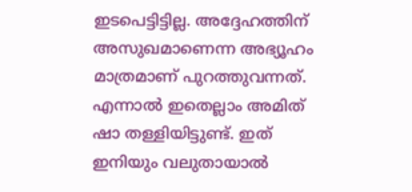ഇടപെട്ടിട്ടില്ല. അദ്ദേഹത്തിന് അസുഖമാണെന്ന അഭ്യൂഹം മാത്രമാണ് പുറത്തുവന്നത്. എന്നാല്‍ ഇതെല്ലാം അമിത് ഷാ തള്ളിയിട്ടുണ്ട്. ഇത് ഇനിയും വലുതായാല്‍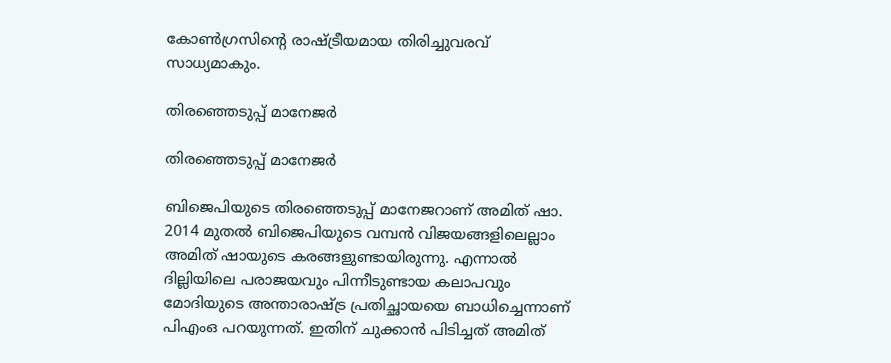കോണ്‍ഗ്രസിന്റെ രാഷ്ട്രീയമായ തിരിച്ചുവരവ് സാധ്യമാകും.

തിരഞ്ഞെടുപ്പ് മാനേജര്‍

തിരഞ്ഞെടുപ്പ് മാനേജര്‍

ബിജെപിയുടെ തിരഞ്ഞെടുപ്പ് മാനേജറാണ് അമിത് ഷാ. 2014 മുതല്‍ ബിജെപിയുടെ വമ്പന്‍ വിജയങ്ങളിലെല്ലാം അമിത് ഷായുടെ കരങ്ങളുണ്ടായിരുന്നു. എന്നാല്‍ ദില്ലിയിലെ പരാജയവും പിന്നീടുണ്ടായ കലാപവും മോദിയുടെ അന്താരാഷ്ട്ര പ്രതിച്ഛായയെ ബാധിച്ചെന്നാണ് പിഎംഒ പറയുന്നത്. ഇതിന് ചുക്കാന്‍ പിടിച്ചത് അമിത്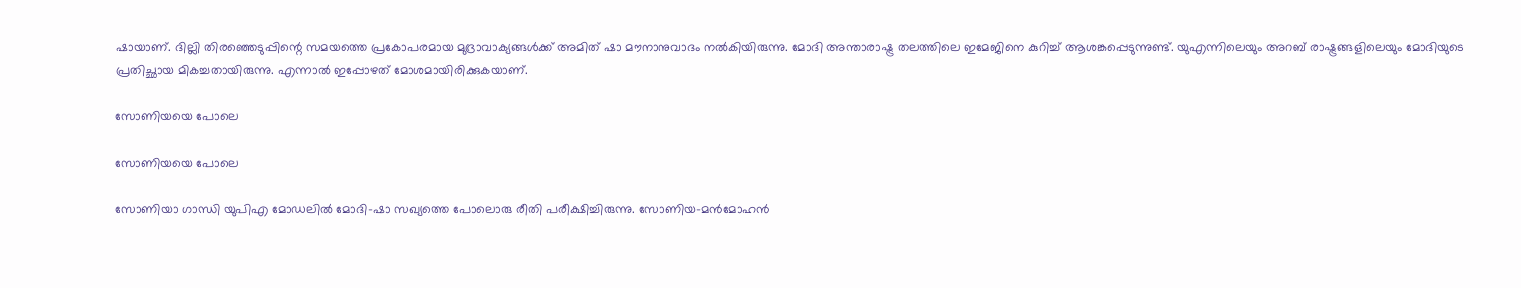ഷായാണ്. ദില്ലി തിരഞ്ഞെടുപ്പിന്റെ സമയത്തെ പ്രകോപരമായ മുദ്രാവാക്യങ്ങള്‍ക്ക് അമിത് ഷാ മൗനാനുവാദം നല്‍കിയിരുന്നു. മോദി അന്താരാഷ്ട്ര തലത്തിലെ ഇമേജിനെ കുറിച്ച് ആശങ്കപ്പെടുന്നുണ്ട്. യുഎന്നിലെയും അറബ് രാഷ്ട്രങ്ങളിലെയും മോദിയുടെ പ്രതിച്ഛായ മികച്ചതായിരുന്നു. എന്നാല്‍ ഇപ്പോഴത് മോശമായിരിക്കുകയാണ്.

സോണിയയെ പോലെ

സോണിയയെ പോലെ

സോണിയാ ഗാന്ധി യുപിഎ മോഡലില്‍ മോദി-ഷാ സഖ്യത്തെ പോലൊരു രീതി പരീക്ഷിച്ചിരുന്നു. സോണിയ-മന്‍മോഹന്‍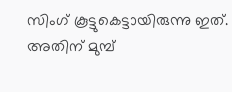സിംഗ് കൂട്ടുകെട്ടായിരുന്നു ഇത്. അതിന് മുമ്പ്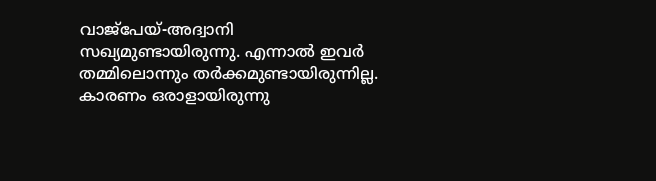വാജ്‌പേയ്-അദ്വാനി സഖ്യമുണ്ടായിരുന്നു. എന്നാല്‍ ഇവര്‍ തമ്മിലൊന്നും തര്‍ക്കമുണ്ടായിരുന്നില്ല. കാരണം ഒരാളായിരുന്നു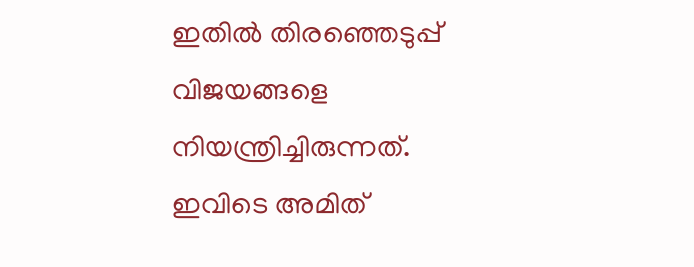ഇതില്‍ തിരഞ്ഞെടുപ്പ് വിജയങ്ങളെ നിയന്ത്രിച്ചിരുന്നത്. ഇവിടെ അമിത്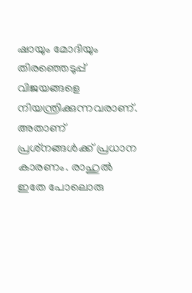ഷായും മോദിയും തിരഞ്ഞെടുപ്പ് വിജയങ്ങളെ നിയന്ത്രിക്കുന്നവരാണ്. അതാണ് പ്രശ്‌നങ്ങള്‍ക്ക് പ്രധാന കാരണം. രാഹുല്‍ ഇതേ പോലൊരു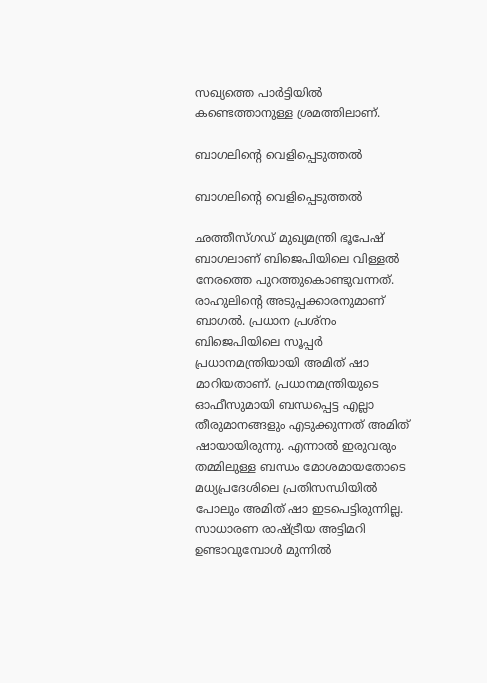സഖ്യത്തെ പാര്‍ട്ടിയില്‍ കണ്ടെത്താനുള്ള ശ്രമത്തിലാണ്.

ബാഗലിന്റെ വെളിപ്പെടുത്തല്‍

ബാഗലിന്റെ വെളിപ്പെടുത്തല്‍

ഛത്തീസ്ഗഡ് മുഖ്യമന്ത്രി ഭൂപേഷ് ബാഗലാണ് ബിജെപിയിലെ വിള്ളല്‍ നേരത്തെ പുറത്തുകൊണ്ടുവന്നത്. രാഹുലിന്റെ അടുപ്പക്കാരനുമാണ് ബാഗല്‍. പ്രധാന പ്രശ്‌നം ബിജെപിയിലെ സൂപ്പര്‍ പ്രധാനമന്ത്രിയായി അമിത് ഷാ മാറിയതാണ്. പ്രധാനമന്ത്രിയുടെ ഓഫീസുമായി ബന്ധപ്പെട്ട എല്ലാ തീരുമാനങ്ങളും എടുക്കുന്നത് അമിത് ഷായായിരുന്നു. എന്നാല്‍ ഇരുവരും തമ്മിലുള്ള ബന്ധം മോശമായതോടെ മധ്യപ്രദേശിലെ പ്രതിസന്ധിയില്‍ പോലും അമിത് ഷാ ഇടപെട്ടിരുന്നില്ല. സാധാരണ രാഷ്ട്രീയ അട്ടിമറി ഉണ്ടാവുമ്പോള്‍ മുന്നില്‍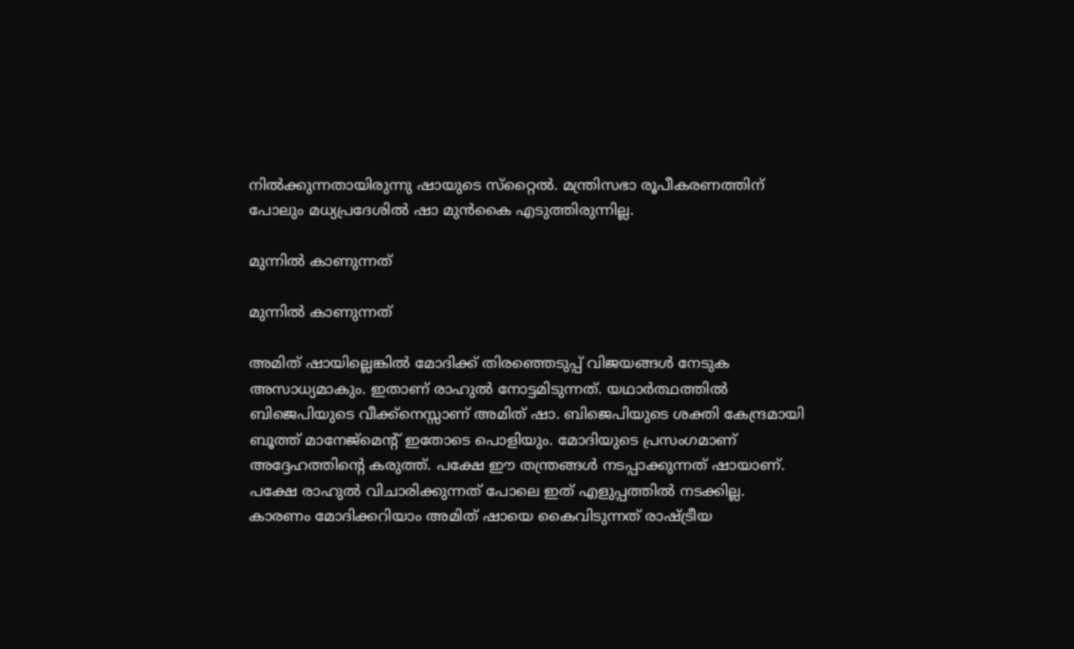നില്‍ക്കുന്നതായിരുന്നു ഷായുടെ സ്‌റ്റൈല്‍. മന്ത്രിസഭാ രൂപീകരണത്തിന് പോലും മധ്യപ്രദേശില്‍ ഷാ മുന്‍കൈ എടുത്തിരുന്നില്ല.

മുന്നില്‍ കാണുന്നത്

മുന്നില്‍ കാണുന്നത്

അമിത് ഷായില്ലെങ്കില്‍ മോദിക്ക് തിരഞ്ഞെടുപ്പ് വിജയങ്ങള്‍ നേടുക അസാധ്യമാകും. ഇതാണ് രാഹുല്‍ നോട്ടമിടുന്നത്. യഥാര്‍ത്ഥത്തില്‍ ബിജെപിയുടെ വീക്ക്‌നെസ്സാണ് അമിത് ഷാ. ബിജെപിയുടെ ശക്തി കേന്ദ്രമായി ബൂത്ത് മാനേജ്‌മെന്റ് ഇതോടെ പൊളിയും. മോദിയുടെ പ്രസംഗമാണ് അദ്ദേഹത്തിന്റെ കരുത്ത്. പക്ഷേ ഈ തന്ത്രങ്ങള്‍ നടപ്പാക്കുന്നത് ഷായാണ്. പക്ഷേ രാഹുല്‍ വിചാരിക്കുന്നത് പോലെ ഇത് എളുപ്പത്തില്‍ നടക്കില്ല. കാരണം മോദിക്കറിയാം അമിത് ഷായെ കൈവിടുന്നത് രാഷ്ട്രീയ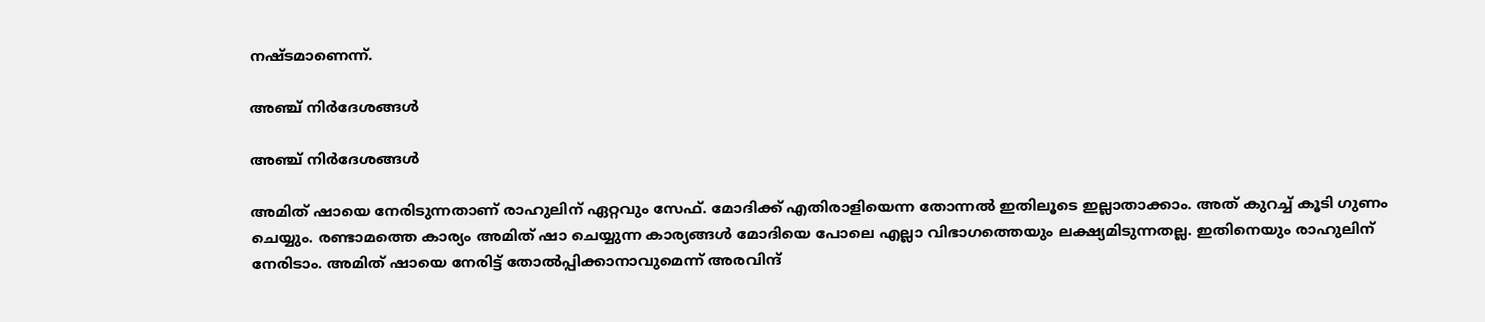നഷ്ടമാണെന്ന്.

അഞ്ച് നിര്‍ദേശങ്ങള്‍

അഞ്ച് നിര്‍ദേശങ്ങള്‍

അമിത് ഷായെ നേരിടുന്നതാണ് രാഹുലിന് ഏറ്റവും സേഫ്. മോദിക്ക് എതിരാളിയെന്ന തോന്നല്‍ ഇതിലൂടെ ഇല്ലാതാക്കാം. അത് കുറച്ച് കൂടി ഗുണം ചെയ്യും. രണ്ടാമത്തെ കാര്യം അമിത് ഷാ ചെയ്യുന്ന കാര്യങ്ങള്‍ മോദിയെ പോലെ എല്ലാ വിഭാഗത്തെയും ലക്ഷ്യമിടുന്നതല്ല. ഇതിനെയും രാഹുലിന് നേരിടാം. അമിത് ഷായെ നേരിട്ട് തോല്‍പ്പിക്കാനാവുമെന്ന് അരവിന്ദ്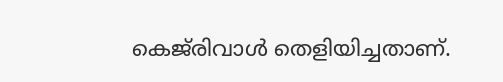കെജ്‌രിവാള്‍ തെളിയിച്ചതാണ്.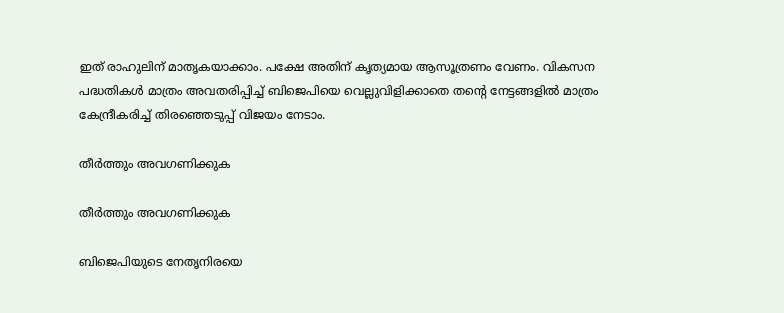ഇത് രാഹുലിന് മാതൃകയാക്കാം. പക്ഷേ അതിന് കൃത്യമായ ആസൂത്രണം വേണം. വികസന പദ്ധതികള്‍ മാത്രം അവതരിപ്പിച്ച് ബിജെപിയെ വെല്ലുവിളിക്കാതെ തന്റെ നേട്ടങ്ങളില്‍ മാത്രം കേന്ദ്രീകരിച്ച് തിരഞ്ഞെടുപ്പ് വിജയം നേടാം.

തീര്‍ത്തും അവഗണിക്കുക

തീര്‍ത്തും അവഗണിക്കുക

ബിജെപിയുടെ നേതൃനിരയെ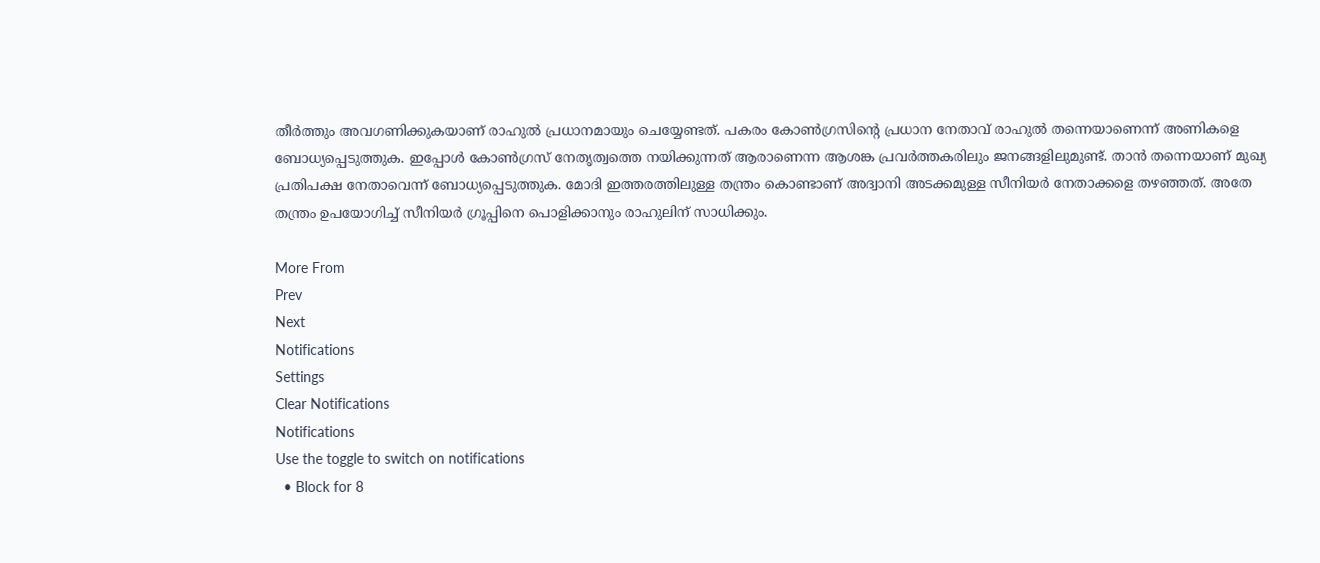തീര്‍ത്തും അവഗണിക്കുകയാണ് രാഹുല്‍ പ്രധാനമായും ചെയ്യേണ്ടത്. പകരം കോണ്‍ഗ്രസിന്റെ പ്രധാന നേതാവ് രാഹുല്‍ തന്നെയാണെന്ന് അണികളെ ബോധ്യപ്പെടുത്തുക. ഇപ്പോള്‍ കോണ്‍ഗ്രസ് നേതൃത്വത്തെ നയിക്കുന്നത് ആരാണെന്ന ആശങ്ക പ്രവര്‍ത്തകരിലും ജനങ്ങളിലുമുണ്ട്. താന്‍ തന്നെയാണ് മുഖ്യ പ്രതിപക്ഷ നേതാവെന്ന് ബോധ്യപ്പെടുത്തുക. മോദി ഇത്തരത്തിലുള്ള തന്ത്രം കൊണ്ടാണ് അദ്വാനി അടക്കമുള്ള സീനിയര്‍ നേതാക്കളെ തഴഞ്ഞത്. അതേ തന്ത്രം ഉപയോഗിച്ച് സീനിയര്‍ ഗ്രൂപ്പിനെ പൊളിക്കാനും രാഹുലിന് സാധിക്കും.

More From
Prev
Next
Notifications
Settings
Clear Notifications
Notifications
Use the toggle to switch on notifications
  • Block for 8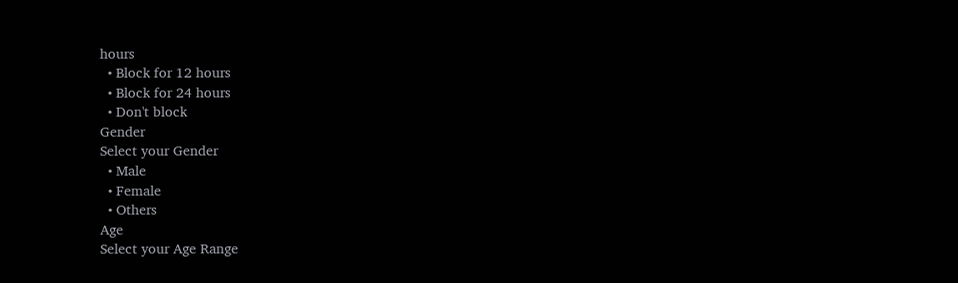hours
  • Block for 12 hours
  • Block for 24 hours
  • Don't block
Gender
Select your Gender
  • Male
  • Female
  • Others
Age
Select your Age Range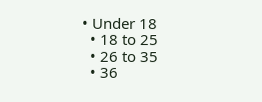• Under 18
  • 18 to 25
  • 26 to 35
  • 36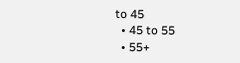to 45
  • 45 to 55
  • 55+